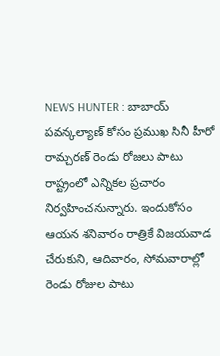NEWS HUNTER : బాబాయ్ పవన్కల్యాణ్ కోసం ప్రముఖ సినీ హీరో రామ్చరణ్ రెండు రోజలు పాటు రాష్ట్రంలో ఎన్నికల ప్రచారం నిర్వహించనున్నారు. ఇందుకోసం ఆయన శనివారం రాత్రికే విజయవాడ చేరుకుని, ఆదివారం, సోమవారాల్లో రెండు రోజుల పాటు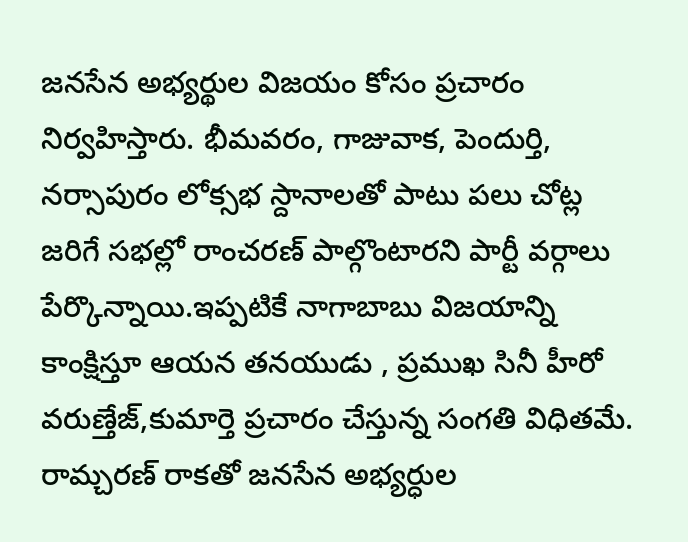జనసేన అభ్యర్థుల విజయం కోసం ప్రచారం నిర్వహిస్తారు. భీమవరం, గాజువాక, పెందుర్తి, నర్సాపురం లోక్సభ స్దానాలతో పాటు పలు చోట్ల జరిగే సభల్లో రాంచరణ్ పాల్గొంటారని పార్టీ వర్గాలు పేర్కొన్నాయి.ఇప్పటికే నాగాబాబు విజయాన్ని కాంక్షిస్తూ ఆయన తనయుడు , ప్రముఖ సినీ హీరో వరుణ్తేజ్,కుమార్తె ప్రచారం చేస్తున్న సంగతి విధితమే. రామ్చరణ్ రాకతో జనసేన అభ్యర్ధుల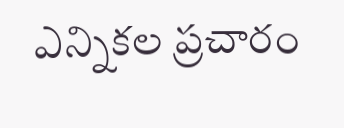ఎన్నికల ప్రచారం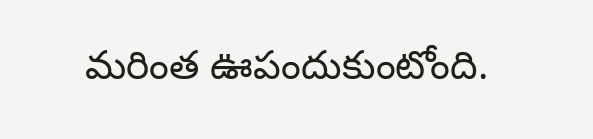మరింత ఊపందుకుంటోంది.